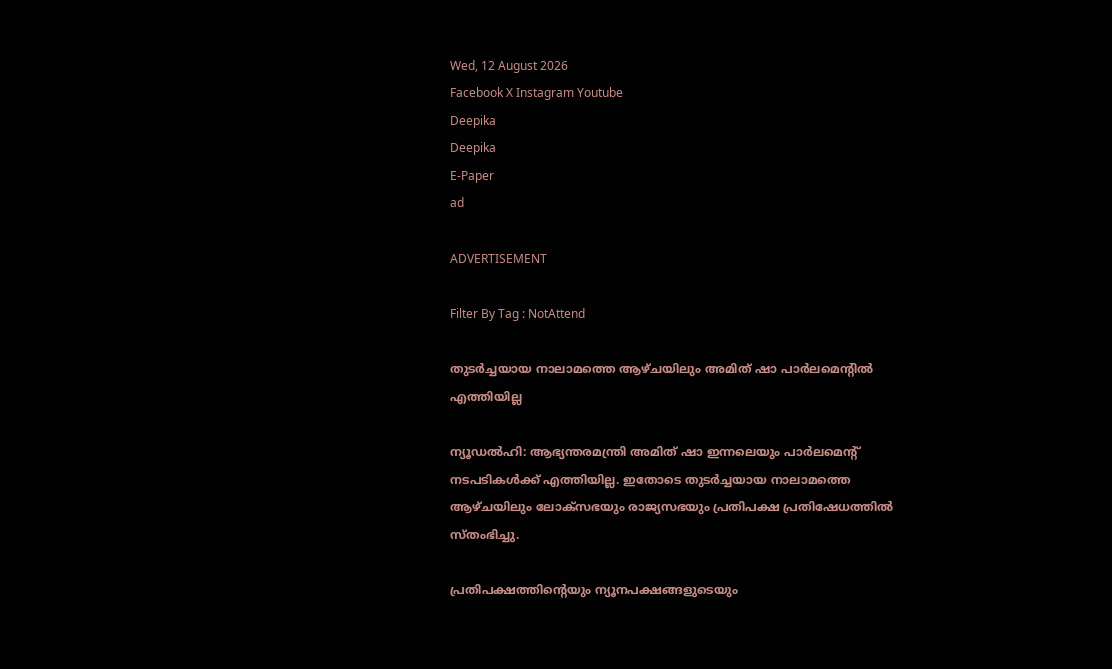Wed, 12 August 2026
Facebook X Instagram Youtube
Deepika
Deepika
E-Paper
ad

ADVERTISEMENT

Filter By Tag : NotAttend

തുടര്‍ച്ചയായ നാലാമത്തെ ആഴ്ചയിലും അമിത് ഷാ പാര്‍ലമെന്‍റിൽ എത്തിയില്ല

ന്യൂഡല്‍ഹി: ആഭ്യന്തരമന്ത്രി അമിത് ഷാ ഇന്നലെയും പാര്‍ലമെന്‍റ് നടപടികള്‍ക്ക് എത്തിയില്ല. ഇതോടെ തുടര്‍ച്ചയായ നാലാമത്തെ ആഴ്ചയിലും ലോക്‌സഭയും രാജ്യസഭയും പ്രതിപക്ഷ പ്രതിഷേധത്തില്‍ സ്തംഭിച്ചു.

പ്രതിപക്ഷത്തിന്‍റെയും ന്യൂനപക്ഷങ്ങളുടെയും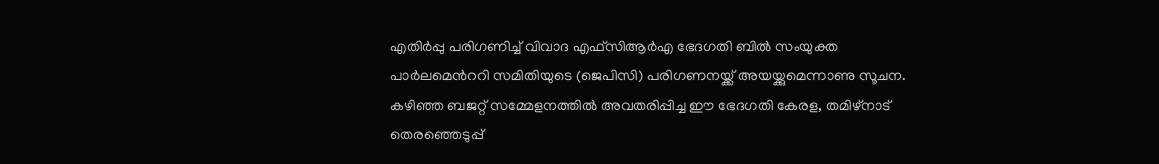എതിര്‍പ്പു പരിഗണിച്ച് വിവാദ എഫ്‌സിആര്‍എ ഭേദഗതി ബില്‍ സംയുക്ത പാര്‍ലമെന്‍ററി സമിതിയുടെ (ജെപിസി) പരിഗണനയ്ക്ക് അയയ്ക്കുമെന്നാണു സൂചന. കഴിഞ്ഞ ബജറ്റ് സമ്മേളനത്തില്‍ അവതരിപ്പിച്ച ഈ ഭേദഗതി കേരള, തമിഴ്‌നാട് തെരഞ്ഞെടുപ്പ്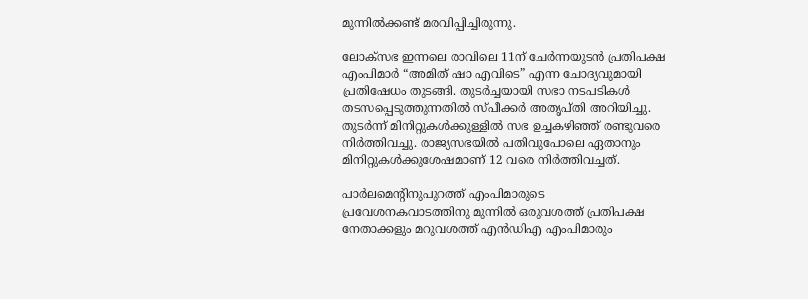മുന്നില്‍ക്കണ്ട് മരവിപ്പിച്ചിരുന്നു.

ലോക്‌സഭ ഇന്നലെ രാവിലെ 11ന് ചേര്‍ന്നയുടന്‍ പ്രതിപക്ഷ എംപിമാര്‍ “അമിത് ഷാ എവിടെ” എന്ന ചോദ്യവുമായി പ്രതിഷേധം തുടങ്ങി. തുടര്‍ച്ചയായി സഭാ നടപടികള്‍ തടസപ്പെടുത്തുന്നതില്‍ സ്പീക്കര്‍ അതൃപ്തി അറിയിച്ചു. തുടര്‍ന്ന് മിനിറ്റുകള്‍ക്കുള്ളില്‍ സഭ ഉച്ചകഴിഞ്ഞ് രണ്ടുവരെ നിര്‍ത്തിവച്ചു. രാജ്യസഭയില്‍ പതിവുപോലെ ഏതാനും മിനിറ്റുകള്‍ക്കുശേഷമാണ് 12 വരെ നിര്‍ത്തിവച്ചത്.

പാര്‍ലമെന്‍റിനുപുറത്ത് എംപിമാരുടെ പ്രവേശനകവാടത്തിനു മുന്നില്‍ ഒരുവശത്ത് പ്രതിപക്ഷ നേതാക്കളും മറുവശത്ത് എന്‍ഡിഎ എംപിമാരും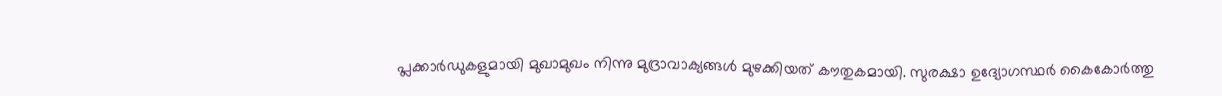പ്ലക്കാര്‍ഡുകളുമായി മുഖാമുഖം നിന്നു മുദ്രാവാക്യങ്ങള്‍ മുഴക്കിയത് കൗതുകമായി. സുരക്ഷാ ഉദ്യോഗസ്ഥര്‍ കൈകോര്‍ത്തു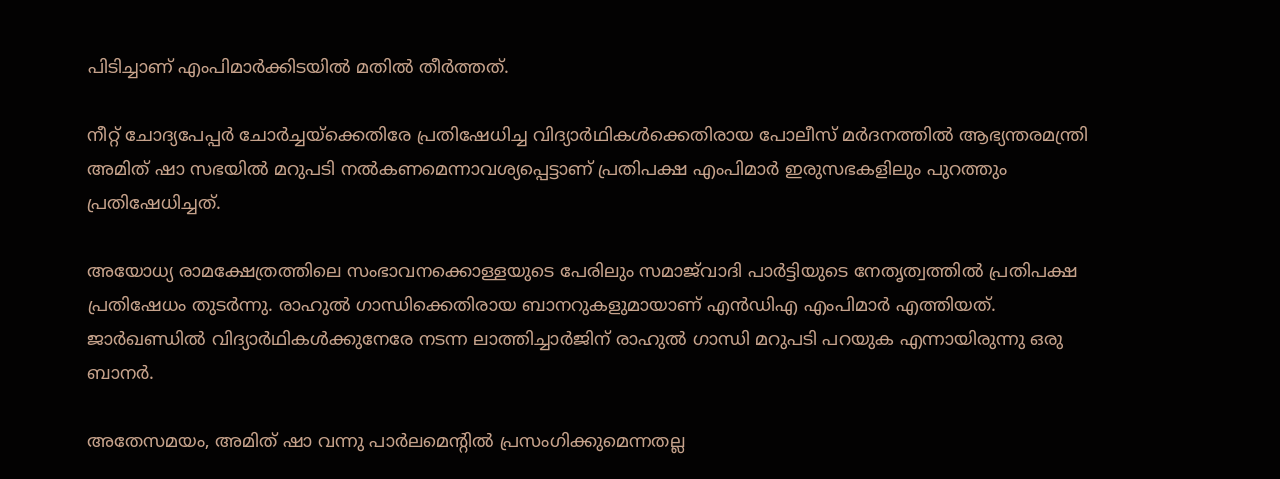പിടിച്ചാണ് എംപിമാര്‍ക്കിടയില്‍ മതില്‍ തീര്‍ത്തത്.

നീറ്റ് ചോദ്യപേപ്പര്‍ ചോര്‍ച്ചയ്‌ക്കെതിരേ പ്രതിഷേധിച്ച വിദ്യാര്‍ഥികള്‍ക്കെതിരായ പോലീസ് മര്‍ദനത്തില്‍ ആഭ്യന്തരമന്ത്രി അമിത് ഷാ സഭയില്‍ മറുപടി നല്‍കണമെന്നാവശ്യപ്പെട്ടാണ് പ്രതിപക്ഷ എംപിമാര്‍ ഇരുസഭകളിലും പുറത്തും പ്രതിഷേധിച്ചത്.

അയോധ്യ രാമക്ഷേത്രത്തിലെ സംഭാവനക്കൊള്ളയുടെ പേരിലും സമാജ്‌വാദി പാര്‍ട്ടിയുടെ നേതൃത്വത്തില്‍ പ്രതിപക്ഷ പ്രതിഷേധം തുടര്‍ന്നു. രാഹുല്‍ ഗാന്ധിക്കെതിരായ ബാനറുകളുമായാണ് എന്‍ഡിഎ എംപിമാര്‍ എത്തിയത്. ജാര്‍ഖണ്ഡില്‍ വിദ്യാര്‍ഥികള്‍ക്കുനേരേ നടന്ന ലാത്തിച്ചാര്‍ജിന് രാഹുല്‍ ഗാന്ധി മറുപടി പറയുക എന്നായിരുന്നു ഒരു ബാനര്‍.

അതേസമയം, അമിത് ഷാ വന്നു പാര്‍ലമെന്‍റില്‍ പ്രസംഗിക്കുമെന്നതല്ല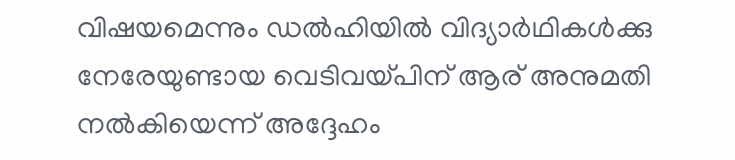വിഷയമെന്നും ഡല്‍ഹിയില്‍ വിദ്യാര്‍ഥികള്‍ക്കു നേരേയുണ്ടായ വെടിവയ്പിന് ആര് അനുമതി നല്‍കിയെന്ന് അദ്ദേഹം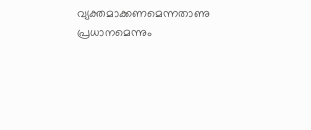വ്യക്തമാക്കണമെന്നതാണു പ്രധാനമെന്നും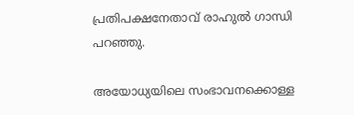പ്രതിപക്ഷനേതാവ് രാഹുല്‍ ഗാന്ധി പറഞ്ഞു.

അയോധ്യയിലെ സംഭാവനക്കൊള്ള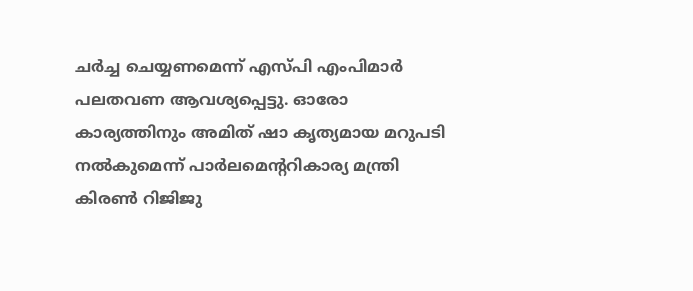ചര്‍ച്ച ചെയ്യണമെന്ന് എസ്പി എംപിമാര്‍ പലതവണ ആവശ്യപ്പെട്ടു. ഓരോ കാര്യത്തിനും അമിത് ഷാ കൃത്യമായ മറുപടി നല്‍കുമെന്ന് പാര്‍ലമെന്‍ററികാര്യ മന്ത്രി കിരണ്‍ റിജിജു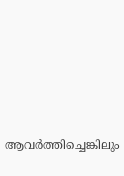ആവര്‍ത്തിച്ചെങ്കിലും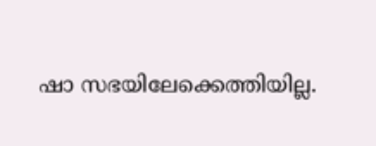ഷാ സഭയിലേക്കെത്തിയില്ല.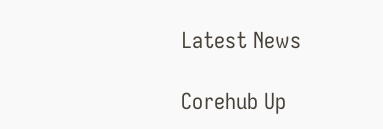Latest News

Corehub Up